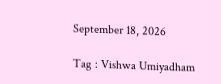September 18, 2026

Tag : Vishwa Umiyadham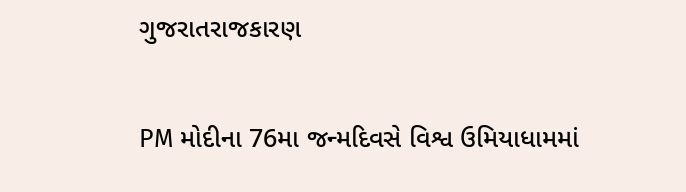ગુજરાતરાજકારણ

PM મોદીના 76મા જન્મદિવસે વિશ્વ ઉમિયાધામમાં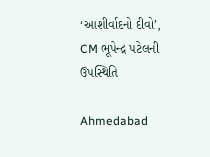‘આશીર્વાદનો દીવો’, CM ભૂપેન્દ્ર પટેલની ઉપસ્થિતિ

Ahmedabad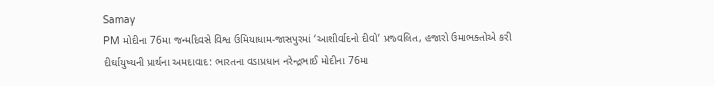Samay
PM મોદીના 76મા જન્મદિવસે વિશ્વ ઉમિયાધામ-જાસપુરમાં ‘આશીર્વાદનો દીવો’ પ્રજ્વલિત, હજારો ઉમાભક્તોએ કરી દીર્ઘાયુષ્યની પ્રાર્થના અમદાવાદ: ભારતના વડાપ્રધાન નરેન્દ્રભાઈ મોદીના 76મા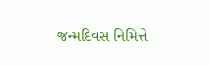જન્મદિવસ નિમિત્તે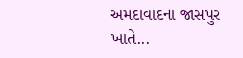અમદાવાદના જાસપુર ખાતે...